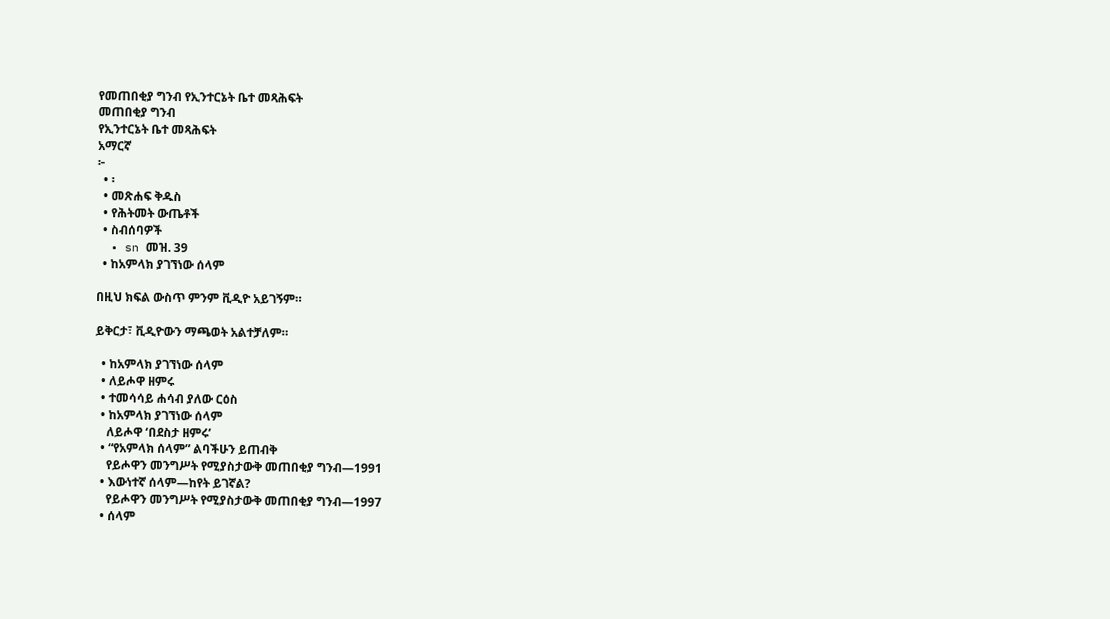የመጠበቂያ ግንብ የኢንተርኔት ቤተ መጻሕፍት
መጠበቂያ ግንብ
የኢንተርኔት ቤተ መጻሕፍት
አማርኛ
፦
  • ፡
  • መጽሐፍ ቅዱስ
  • የሕትመት ውጤቶች
  • ስብሰባዎች
  • sn መዝ. 39
  • ከአምላክ ያገኘነው ሰላም

በዚህ ክፍል ውስጥ ምንም ቪዲዮ አይገኝም።

ይቅርታ፣ ቪዲዮውን ማጫወት አልተቻለም።

  • ከአምላክ ያገኘነው ሰላም
  • ለይሖዋ ዘምሩ
  • ተመሳሳይ ሐሳብ ያለው ርዕስ
  • ከአምላክ ያገኘነው ሰላም
    ለይሖዋ ‘በደስታ ዘምሩ’
  • “የአምላክ ሰላም” ልባችሁን ይጠብቅ
    የይሖዋን መንግሥት የሚያስታውቅ መጠበቂያ ግንብ—1991
  • እውነተኛ ሰላም—ከየት ይገኛል?
    የይሖዋን መንግሥት የሚያስታውቅ መጠበቂያ ግንብ—1997
  • ሰላም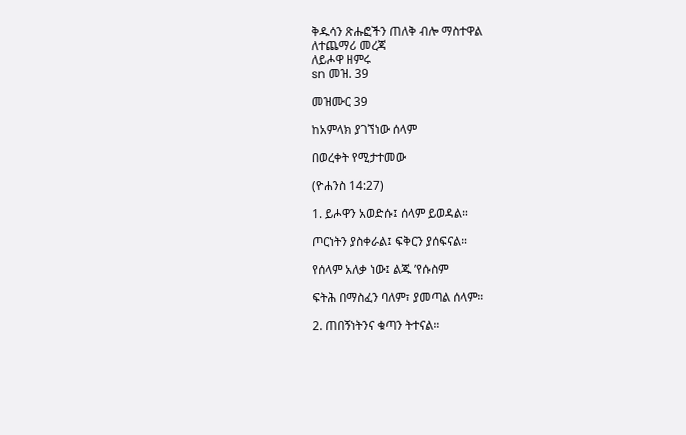ቅዱሳን ጽሑፎችን ጠለቅ ብሎ ማስተዋል
ለተጨማሪ መረጃ
ለይሖዋ ዘምሩ
sn መዝ. 39

መዝሙር 39

ከአምላክ ያገኘነው ሰላም

በወረቀት የሚታተመው

(ዮሐንስ 14:27)

1. ይሖዋን አወድሱ፤ ሰላም ይወዳል።

ጦርነትን ያስቀራል፤ ፍቅርን ያሰፍናል።

የሰላም አለቃ ነው፤ ልጁ ’የሱስም

ፍትሕ በማስፈን ባለም፣ ያመጣል ሰላም።

2. ጠበኝነትንና ቁጣን ትተናል።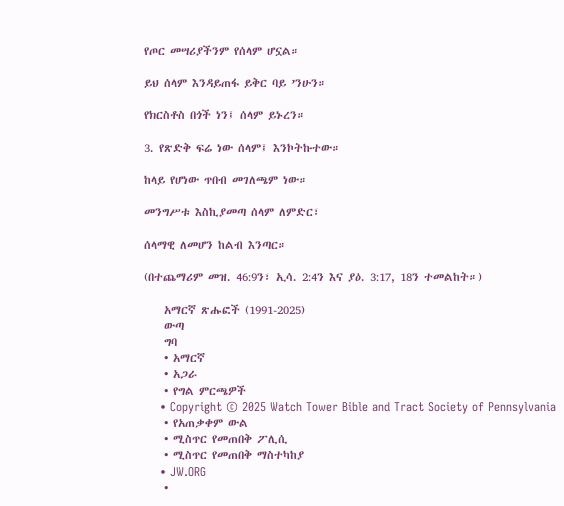የጦር መሣሪያችንም የሰላም ሆኗል።

ይህ ሰላም እንዳይጠፋ ይቅር ባይ ’ንሁን።

የክርስቶስ በጎች ነን፤ ሰላም ይኑረን።

3. የጽድቅ ፍሬ ነው ሰላም፤ እንኮትኩተው።

ከላይ የሆነው ጥበብ መገለጫም ነው።

መንግሥቱ እስኪያመጣ ሰላም ለምድር፣

ሰላማዊ ለመሆን ከልብ እንጣር።

(በተጨማሪም መዝ. 46:9ን፣ ኢሳ. 2:4ን እና ያዕ. 3:17, 18ን ተመልከት።)

    አማርኛ ጽሑፎች (1991-2025)
    ውጣ
    ግባ
    • አማርኛ
    • አጋራ
    • የግል ምርጫዎች
    • Copyright © 2025 Watch Tower Bible and Tract Society of Pennsylvania
    • የአጠቃቀም ውል
    • ሚስጥር የመጠበቅ ፖሊሲ
    • ሚስጥር የመጠበቅ ማስተካከያ
    • JW.ORG
    •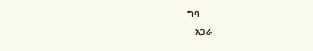ግባ
    አጋራ